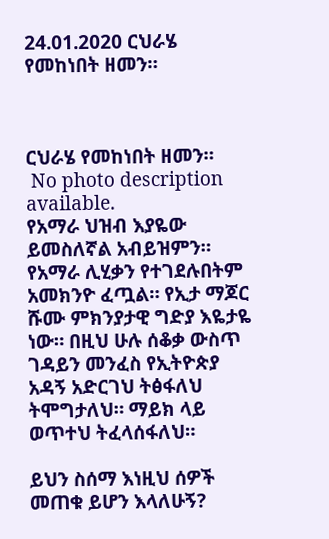24.01.2020 ርህራሄ የመከነበት ዘመን።



ርህራሄ የመከነበት ዘመን።
 No photo description available.
የአማራ ህዝብ እያዬው ይመስለኛል አብይዝምን። የአማራ ሊሂቃን የተገደሉበትም አመክንዮ ፈጧል። የኢታ ማጆር ሹሙ ምክንያታዊ ግድያ እዬታዬ ነው። በዚህ ሁሉ ሰቆቃ ውስጥ ገዳይን መንፈስ የኢትዮጵያ አዳኝ አድርገህ ትፅፋለህ ትሞግታለህ። ማይክ ላይ ወጥተህ ትፈላሰፋለህ።

ይህን ስሰማ እነዚህ ሰዎች መጠቁ ይሆን እላለሁኝ?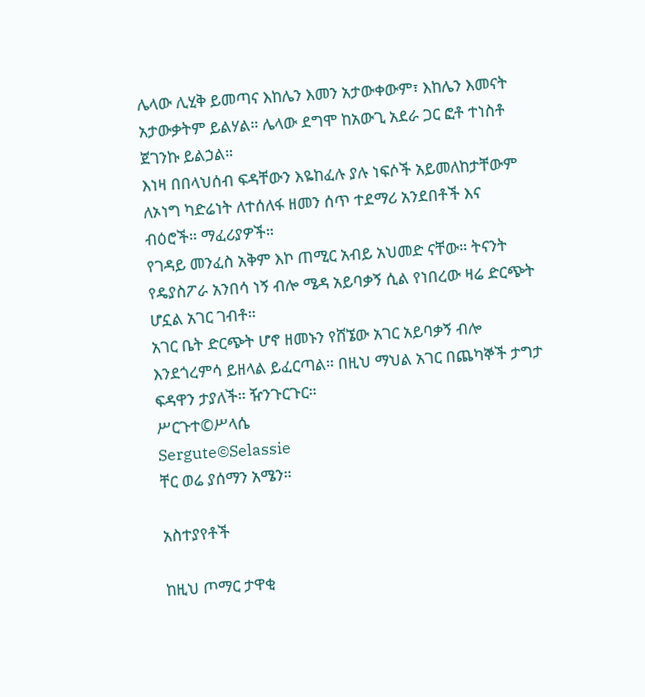ሌላው ሊሂቅ ይመጣና እከሌን እመን አታውቀውም፣ እከሌን እመናት አታውቃትም ይልሃል። ሌላው ደግሞ ከአውጊ አደራ ጋር ፎቶ ተነስቶ ጀገንኩ ይልኃል።
እነዛ በበላህሰብ ፍዳቸውን እዬከፈሉ ያሉ ነፍሶች አይመለከታቸውም ለኦነግ ካድሬነት ለተሰለፋ ዘመን ሰጥ ተደማሪ አንደበቶች እና ብዕሮች። ማፈሪያዎች።
የገዳይ መንፈስ አቅም እኮ ጠሚር አብይ አህመድ ናቸው። ትናንት የዴያስፖራ አንበሳ ነኝ ብሎ ሜዳ አይባቃኝ ሲል የነበረው ዛሬ ድርጭት ሆኗል አገር ገብቶ።
አገር ቤት ድርጭት ሆኖ ዘመኑን የሸኜው አገር አይባቃኝ ብሎ እንደጎረምሳ ይዘላል ይፈርጣል። በዚህ ማህል አገር በጨካኞች ታግታ ፍዳዋን ታያለች። ዥንጉርጉር።
ሥርጉተ©ሥላሴ
Sergute©Selassie
ቸር ወሬ ያሰማን አሜን።

አስተያየቶች

ከዚህ ጦማር ታዋቂ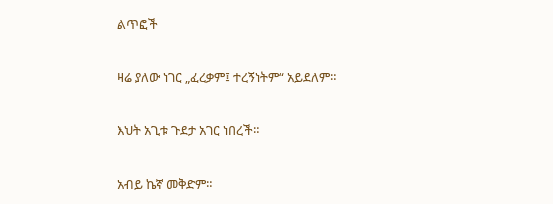ልጥፎች

ዛሬ ያለው ነገር „ፈረቃም፤ ተረኝነትም“ አይደለም።

እህት አጊቱ ጉደታ አገር ነበረች።

አብይ ኬኛ መቅድም።